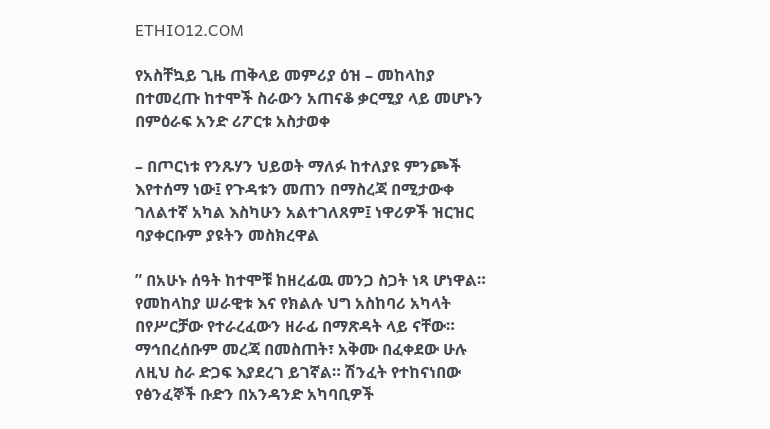ETHIO12.COM

የአስቸኳይ ጊዜ ጠቅላይ መምሪያ ዕዝ – መከላከያ በተመረጡ ከተሞች ስራውን አጠናቆ ቃርሚያ ላይ መሆኑን በምዕራፍ አንድ ሪፖርቱ አስታወቀ

– በጦርነቱ የንጹሃን ህይወት ማለፉ ከተለያዩ ምንጮች እየተሰማ ነው፤ የጉዳቱን መጠን በማስረጃ በሚታውቀ ገለልተኛ አካል እስካሁን አልተገለጸም፤ ነዋሪዎች ዝርዝር ባያቀርቡም ያዩትን መስክረዋል

” በአሁኑ ሰዓት ከተሞቹ ከዘረፊዉ መንጋ ስጋት ነጻ ሆነዋል። የመከላከያ ሠራዊቱ እና የክልሉ ህግ አስከባሪ አካላት በየሥርቻው የተራረፈውን ዘራፊ በማጽዳት ላይ ናቸው። ማኅበረሰቡም መረጃ በመስጠት፣ አቅሙ በፈቀደው ሁሉ ለዚህ ስራ ድጋፍ እያደረገ ይገኛል። ሽንፈት የተከናነበው የፅንፈኞች ቡድን በአንዳንድ አካባቢዎች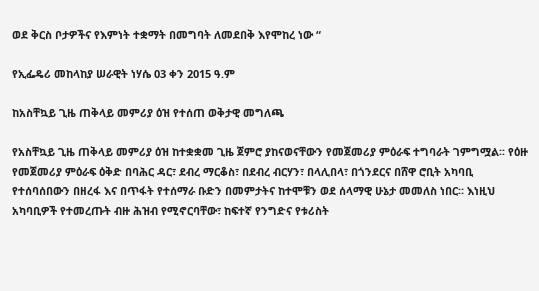ወደ ቅርስ ቦታዎችና የእምነት ተቋማት በመግባት ለመደበቅ እየሞከረ ነው “

የኢፌዴሪ መከላከያ ሠራዊት ነሃሴ 03 ቀን 2015 ዓ.ም

ከአስቸኳይ ጊዜ ጠቅላይ መምሪያ ዕዝ የተሰጠ ወቅታዊ መግለጫ

የአስቸኳይ ጊዜ ጠቅላይ መምሪያ ዕዝ ከተቋቋመ ጊዜ ጀምሮ ያከናወናቸውን የመጀመሪያ ምዕራፍ ተግባራት ገምግሟል፡፡ የዕዙ የመጀመሪያ ምዕራፍ ዕቅድ በባሕር ዳር፣ ደብረ ማርቆስ፣ በደብረ ብርሃን፣ በላሊበላ፣ በጎንደርና በሸዋ ሮቢት አካባቢ የተሰባሰበውን በዘረፋ እና በጥፋት የተሰማራ ቡድን በመምታትና ከተሞቹን ወደ ሰላማዊ ሁኔታ መመለስ ነበር። እነዚህ አካባቢዎች የተመረጡት ብዙ ሕዝብ የሚኖርባቸው፣ ከፍተኛ የንግድና የቱሪስት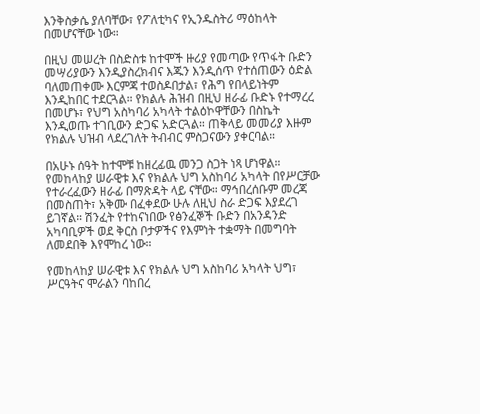እንቅስቃሴ ያለባቸው፣ የፖለቲካና የኢንዱስትሪ ማዕከላት በመሆናቸው ነው።

በዚህ መሠረት በስድስቱ ከተሞች ዙሪያ የመጣው የጥፋት ቡድን መሣሪያውን እንዲያስረክብና እጁን እንዲሰጥ የተሰጠውን ዕድል ባለመጠቀሙ እርምጃ ተወስዶበታል፣ የሕግ የበላይነትም እንዲከበር ተደርጓል። የክልሉ ሕዝብ በዚህ ዘራፊ ቡድኑ የተማረረ በመሆኑ፣ የህግ አስካባሪ አካላት ተልዕኮዋቸውን በስኬት እንዲወጡ ተገቢውን ድጋፍ አድርጓል። ጠቅላይ መመሪያ እዙም የክልሉ ህዝብ ላደረገለት ትብብር ምስጋናውን ያቀርባል።

በአሁኑ ሰዓት ከተሞቹ ከዘረፊዉ መንጋ ስጋት ነጻ ሆነዋል። የመከላከያ ሠራዊቱ እና የክልሉ ህግ አስከባሪ አካላት በየሥርቻው የተራረፈውን ዘራፊ በማጽዳት ላይ ናቸው። ማኅበረሰቡም መረጃ በመስጠት፣ አቅሙ በፈቀደው ሁሉ ለዚህ ስራ ድጋፍ እያደረገ ይገኛል። ሽንፈት የተከናነበው የፅንፈኞች ቡድን በአንዳንድ አካባቢዎች ወደ ቅርስ ቦታዎችና የእምነት ተቋማት በመግባት ለመደበቅ እየሞከረ ነው።

የመከላከያ ሠራዊቱ እና የክልሉ ህግ አስከባሪ አካላት ህግ፣ ሥርዓትና ሞራልን ባከበረ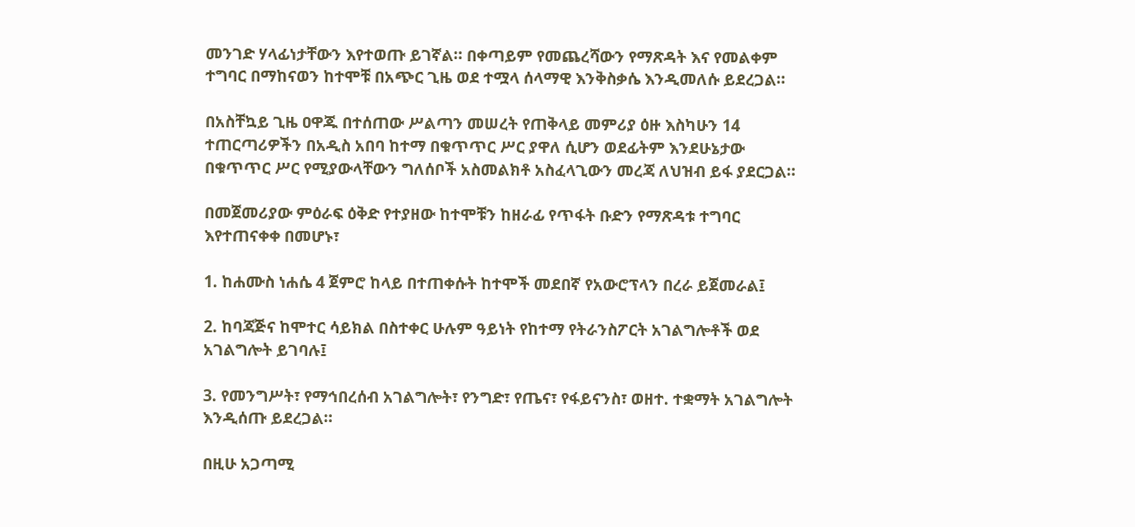መንገድ ሃላፊነታቸውን እየተወጡ ይገኛል። በቀጣይም የመጨረሻውን የማጽዳት እና የመልቀም ተግባር በማከናወን ከተሞቹ በአጭር ጊዜ ወደ ተሟላ ሰላማዊ እንቅስቃሴ እንዲመለሱ ይደረጋል።

በአስቸኳይ ጊዜ ዐዋጁ በተሰጠው ሥልጣን መሠረት የጠቅላይ መምሪያ ዕዙ እስካሁን 14 ተጠርጣሪዎችን በአዲስ አበባ ከተማ በቁጥጥር ሥር ያዋለ ሲሆን ወደፊትም እንደሁኔታው በቁጥጥር ሥር የሚያውላቸውን ግለሰቦች አስመልክቶ አስፈላጊውን መረጃ ለህዝብ ይፋ ያደርጋል።

በመጀመሪያው ምዕራፍ ዕቅድ የተያዘው ከተሞቹን ከዘራፊ የጥፋት ቡድን የማጽዳቱ ተግባር እየተጠናቀቀ በመሆኑ፣

1. ከሐሙስ ነሐሴ 4 ጀምሮ ከላይ በተጠቀሱት ከተሞች መደበኛ የአውሮፕላን በረራ ይጀመራል፤

2. ከባጃጅና ከሞተር ሳይክል በስተቀር ሁሉም ዓይነት የከተማ የትራንስፖርት አገልግሎቶች ወደ አገልግሎት ይገባሉ፤

3. የመንግሥት፣ የማኅበረሰብ አገልግሎት፣ የንግድ፣ የጤና፣ የፋይናንስ፣ ወዘተ. ተቋማት አገልግሎት እንዲሰጡ ይደረጋል።

በዚሁ አጋጣሚ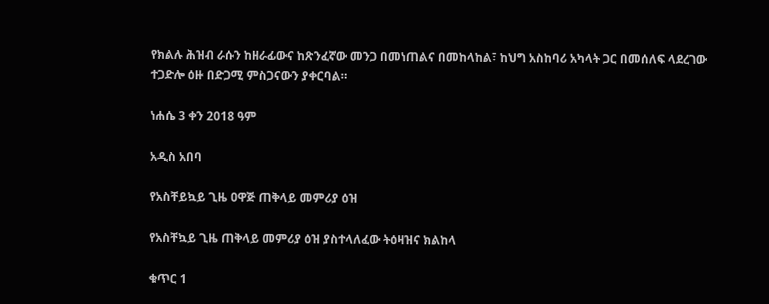የክልሉ ሕዝብ ራሱን ከዘራፊውና ከጽንፈኛው መንጋ በመነጠልና በመከላከል፣ ከህግ አስከባሪ አካላት ጋር በመሰለፍ ላደረገው ተጋድሎ ዕዙ በድጋሚ ምስጋናውን ያቀርባል።

ነሐሴ 3 ቀን 2018 ዓም

አዲስ አበባ

የአስቸይኳይ ጊዜ ዐዋጅ ጠቅላይ መምሪያ ዕዝ

የአስቸኳይ ጊዜ ጠቅላይ መምሪያ ዕዝ ያስተላለፈው ትዕዛዝና ክልከላ

ቁጥር 1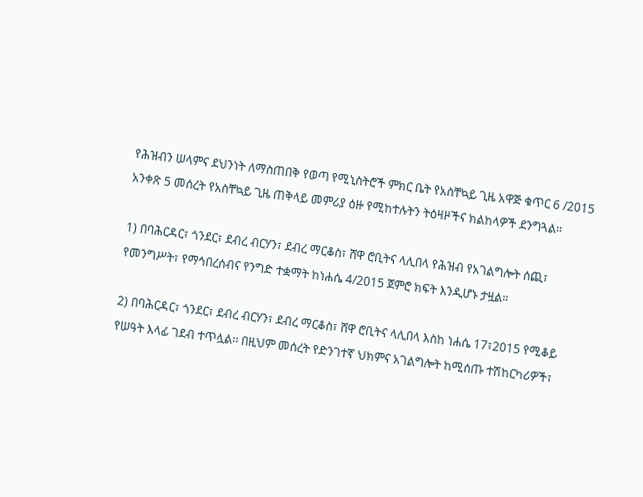የሕዝብን ሠላምና ደህንነት ለማስጠበቅ የወጣ የሚኒስትሮች ምክር ቤት የአስቸኳይ ጊዜ አዋጅ ቁጥር 6 /2015 አንቀጽ 5 መሰረት የአስቸኳይ ጊዜ ጠቅላይ መምሪያ ዕዙ የሚከተሉትን ትዕዛዞችና ክልከላዎች ደንግጓል።

1) በባሕርዳር፣ ጎንደር፣ ደብረ ብርሃን፣ ደብረ ማርቆስ፣ ሸዋ ሮቢትና ላሊበላ የሕዝብ የአገልግሎት ሰጪ፣ የመንግሥት፣ የማኅበረሰብና የንግድ ተቋማት ከነሐሴ 4/2015 ጀምሮ ክፍት እንዲሆኑ ታዟል።

2) በባሕርዳር፣ ጎንደር፣ ደብረ ብርሃን፣ ደብረ ማርቆስ፣ ሸዋ ሮቢትና ላሊበላ እስከ ነሐሴ 17፣2015 የሚቆይ የሠዓት እላፊ ገደብ ተጥሏል፡፡ በዚህም መሰረት የድንገተኛ ህክምና አገልግሎት ከሚሰጡ ተሽከርካሪዎች፣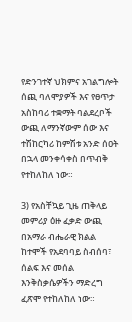የድንገተኛ ህክምና አገልግሎት ሰጪ ባለሞያዎች እና የፀጥታ አስከባሪ ተቋማት ባልደረቦች ውጪ ለማንኛውም ሰው እና ተሽከርካሪ ከምሽቱ አንድ ሰዐት በኋላ መንቀሳቀስ በጥብቅ የተከለከለ ነው።

3) የአስቸኳይ ጊዜ ጠቅላይ መምሪያ ዕዙ ፈቃድ ውጪ በአማራ ብሔራዊ ክልል ከተሞች የአደባባይ ስብሰባ፣ ሰልፍ እና መሰል እንቅስቃሴዎችን ማድረግ ፈጽሞ የተከለከለ ነው።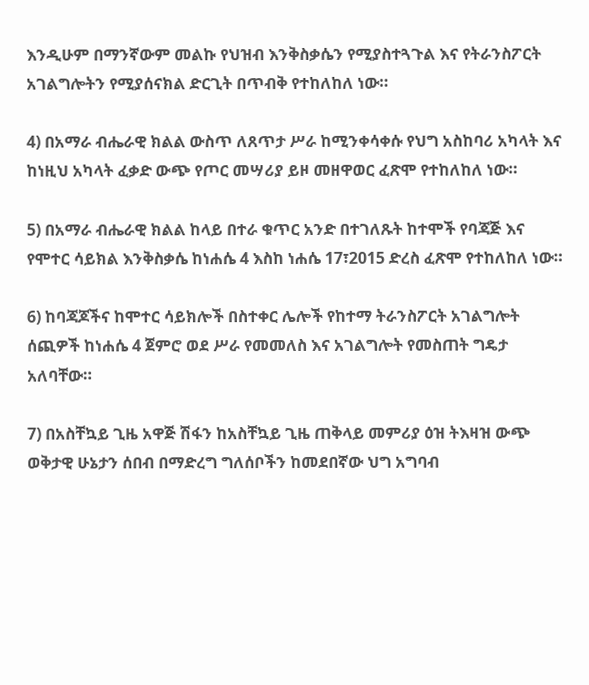እንዲሁም በማንኛውም መልኩ የህዝብ እንቅስቃሴን የሚያስተጓጉል እና የትራንስፖርት አገልግሎትን የሚያሰናክል ድርጊት በጥብቅ የተከለከለ ነው።

4) በአማራ ብሔራዊ ክልል ውስጥ ለጸጥታ ሥራ ከሚንቀሳቀሱ የህግ አስከባሪ አካላት እና ከነዚህ አካላት ፈቃድ ውጭ የጦር መሣሪያ ይዞ መዘዋወር ፈጽሞ የተከለከለ ነው።

5) በአማራ ብሔራዊ ክልል ከላይ በተራ ቁጥር አንድ በተገለጹት ከተሞች የባጃጅ እና የሞተር ሳይክል እንቅስቃሴ ከነሐሴ 4 እስከ ነሐሴ 17፣2015 ድረስ ፈጽሞ የተከለከለ ነው።

6) ከባጃጆችና ከሞተር ሳይክሎች በስተቀር ሌሎች የከተማ ትራንስፖርት አገልግሎት ሰጪዎች ከነሐሴ 4 ጀምሮ ወደ ሥራ የመመለስ እና አገልግሎት የመስጠት ግዴታ አለባቸው።

7) በአስቸኳይ ጊዜ አዋጅ ሽፋን ከአስቸኳይ ጊዜ ጠቅላይ መምሪያ ዕዝ ትእዛዝ ውጭ ወቅታዊ ሁኔታን ሰበብ በማድረግ ግለሰቦችን ከመደበኛው ህግ አግባብ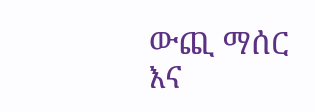ውጪ ማሰር እና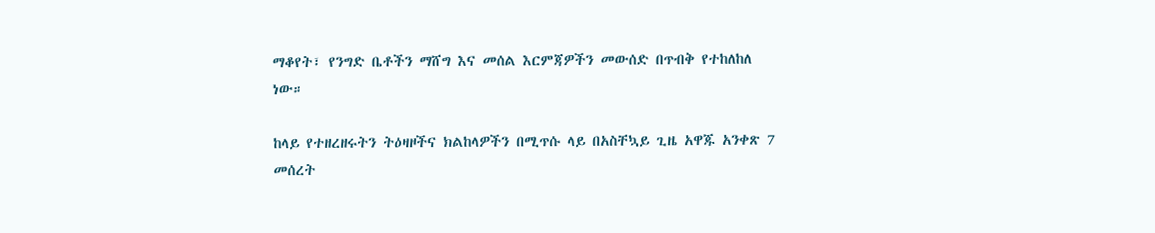ማቆየት፣ የንግድ ቤቶችን ማሸግ እና መሰል እርምጃዎችን መውሰድ በጥብቅ የተከለከለ ነው።

ከላይ የተዘረዘሩትን ትዕዛዞችና ክልከላዎችን በሚጥሱ ላይ በአስቸኳይ ጊዜ አዋጁ አንቀጽ 7 መሰረት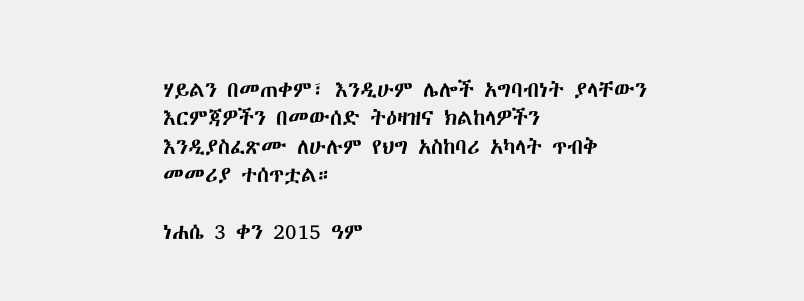ሃይልን በመጠቀም፣ እንዲሁም ሌሎች አግባብነት ያላቸውን እርምጃዎችን በመውሰድ ትዕዛዝና ክልከላዎችን እንዲያስፈጽሙ ለሁሉም የህግ አስከባሪ አካላት ጥብቅ መመሪያ ተሰጥቷል።

ነሐሴ 3 ቀን 2015 ዓም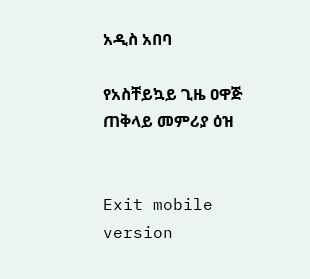አዲስ አበባ

የአስቸይኳይ ጊዜ ዐዋጅ ጠቅላይ መምሪያ ዕዝ


Exit mobile version